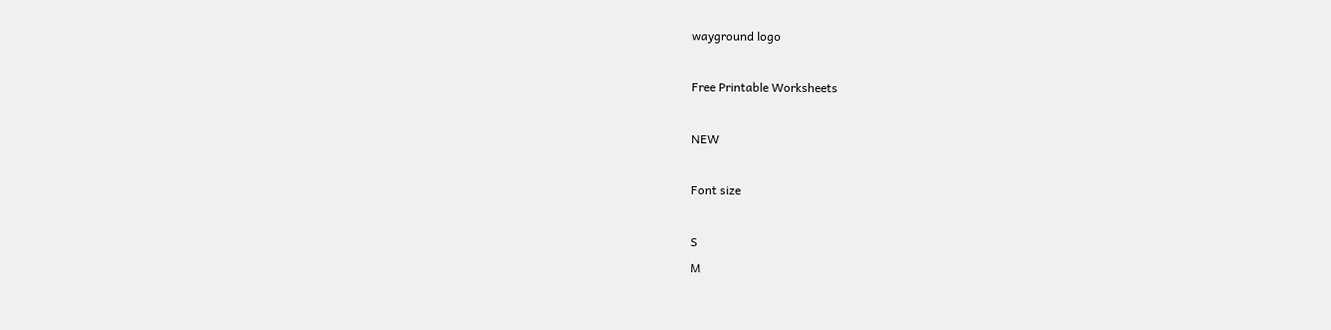wayground logo

Free Printable Worksheets

NEW

Font size

S
M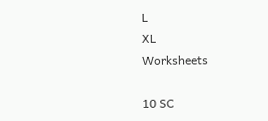L
XL
Worksheets

10 SC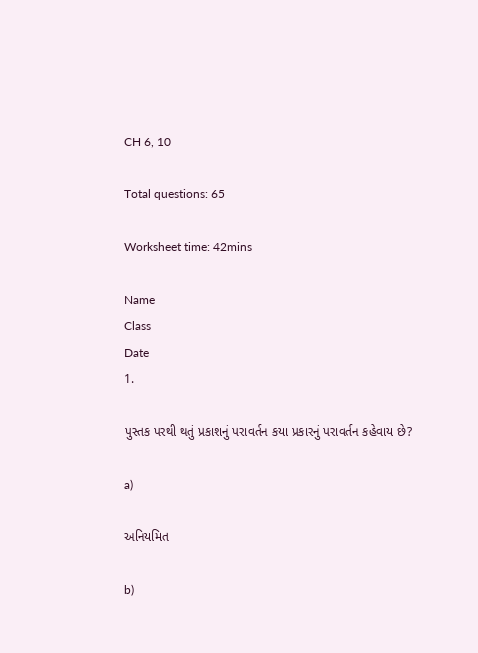CH 6, 10

Total questions: 65

Worksheet time: 42mins

Name
Class
Date
1.

પુસ્તક પરથી થતું પ્રકાશનું પરાવર્તન કયા પ્રકારનું પરાવર્તન કહેવાય છે?

a)

અનિયમિત

b)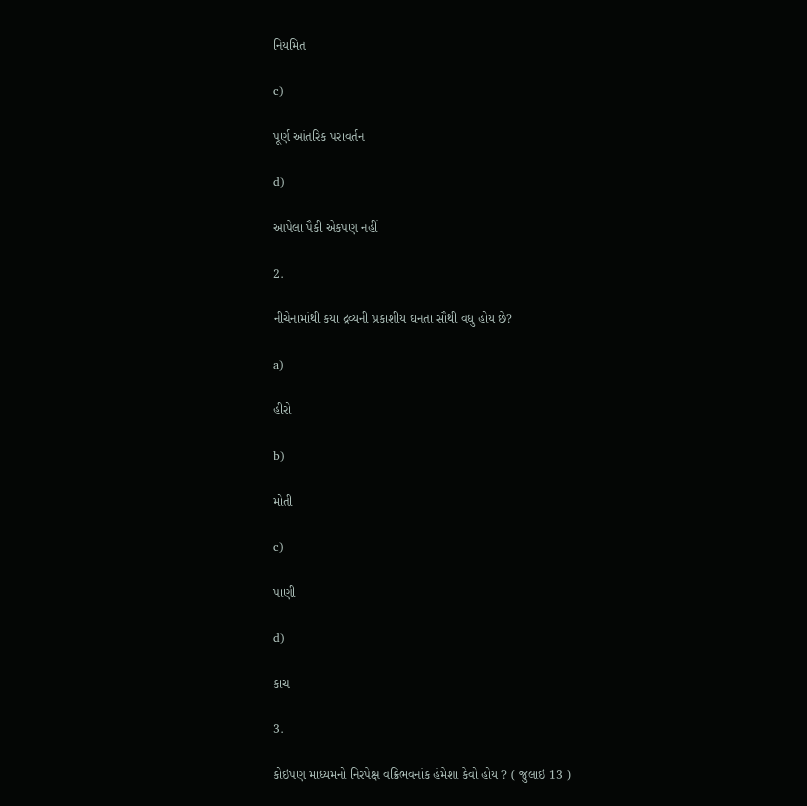નિયમિત

c)

પૂર્ણ આંતરિક પરાવર્તન

d)

આપેલા પૈકી એકપણ નહીં

2.

નીચેનામાંથી કયા દ્રવ્યની પ્રકાશીય ઘનતા સૌથી વધુ હોય છે?

a)

હીરો

b)

મોતી

c)

પાણી

d)

કાચ

3.

કોઇપણ માધ્યમનો નિરપેક્ષ વક્રિભવનાંક હંમેશા કેવો હોય ? ( જુલાઇ 13 )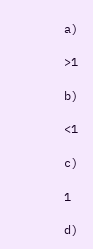a)

>1

b)

<1

c)

1

d)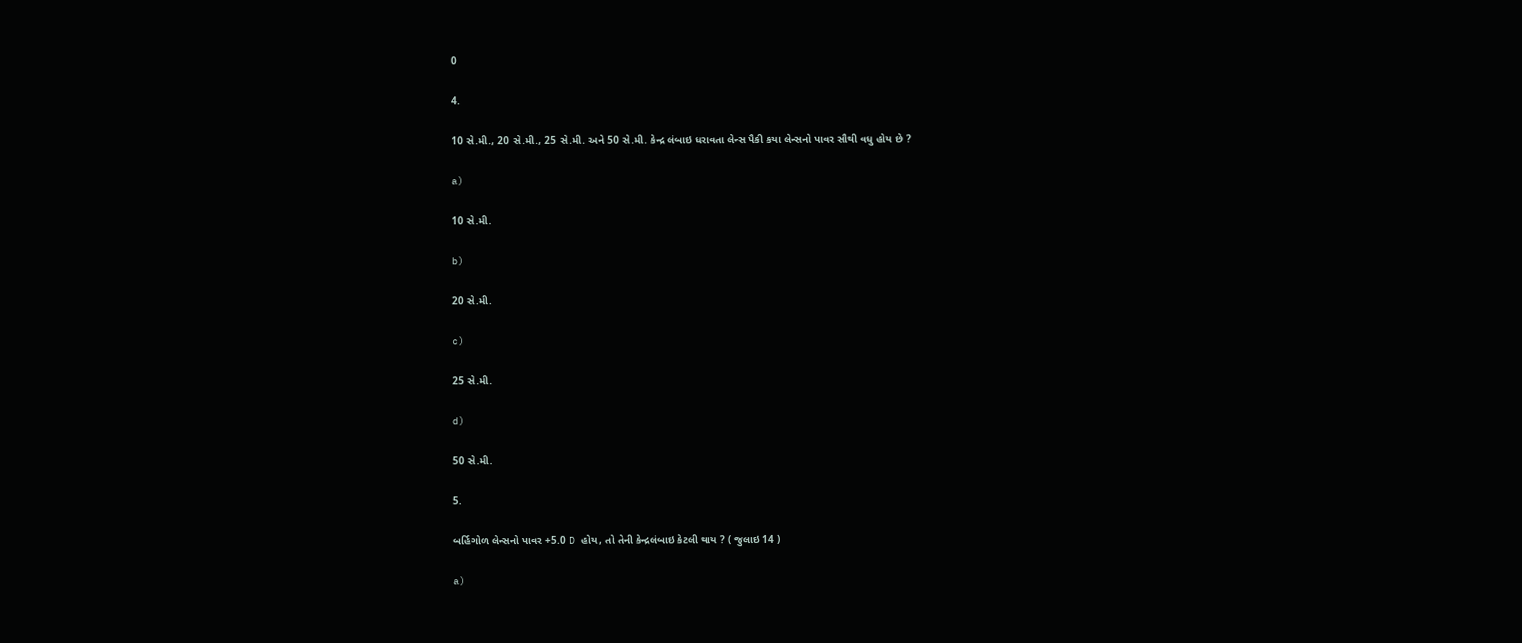0

4.

10 સે.મી., 20 સે.મી., 25 સે.મી. અને 50 સે.મી. કેન્દ્ર લંબાઇ ધરાવતા લેન્સ પૈકી કયા લેન્સનો પાવર સૌથી વધુ હોય છે ?

a)

10 સે.મી.

b)

20 સે.મી.

c)

25 સે.મી.

d)

50 સે.મી.

5.

બર્હિગોળ લેન્સનો પાવર +5.0 D હોય, તો તેની કેન્દ્રલંબાઇ કેટલી થાય ? ( જુલાઇ 14 )

a)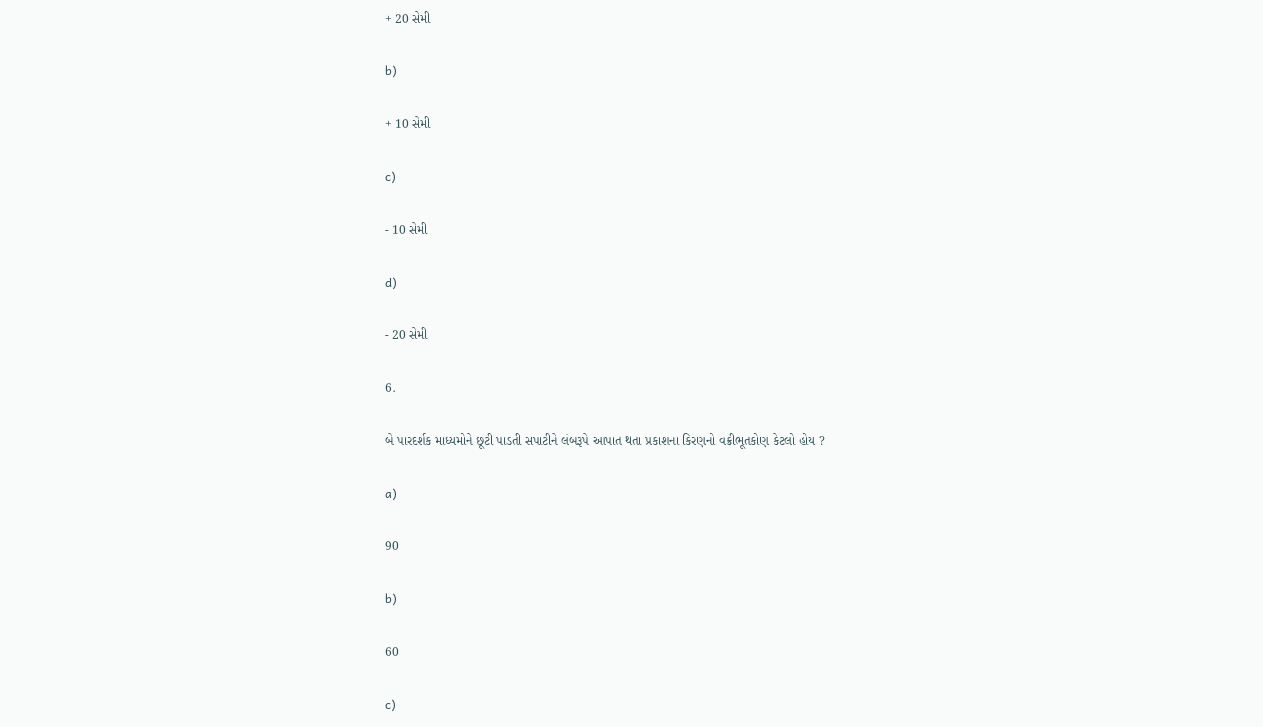+ 20 સેમી

b)

+ 10 સેમી

c)

- 10 સેમી

d)

- 20 સેમી

6.

બે પારદર્શક માધ્યમોને છૂટી પાડતી સપાટીને લંબરૂપે આપાત થતા પ્રકાશના કિરણનો વક્રીભૂતકોણ કેટલો હોય ?

a)

90

b)

60

c)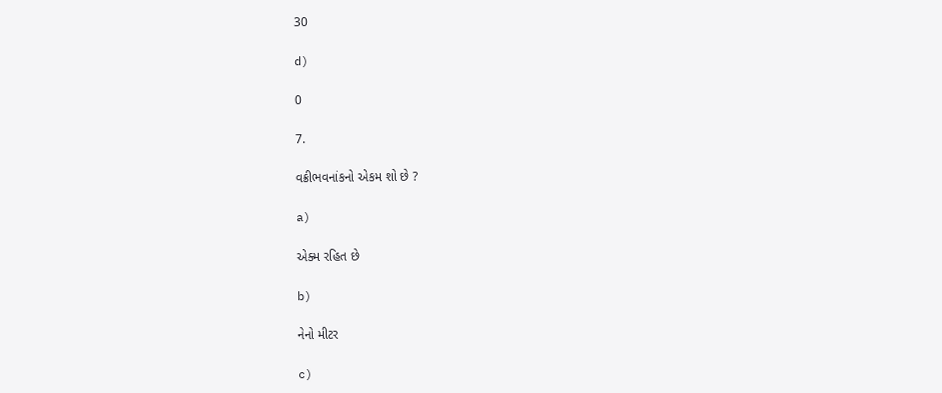30

d)

0

7.

વક્રીભવનાંકનો એકમ શો છે ?

a)

એક્મ રહિત છે

b)

નેનો મીટર

c)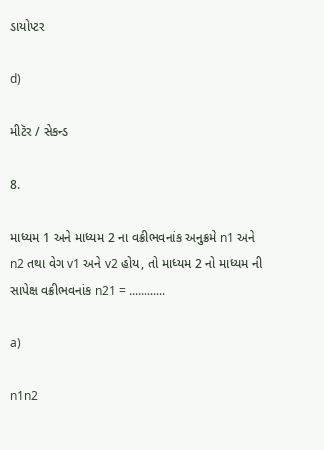ડાયોપ્ટર

d)

મીટૅર / સેકન્ડ

8.

માધ્યમ 1 અને માધ્યમ 2 ના વક્રીભવનાંક અનુક્રમે n1 અને n2 તથા વેગ v1 અને v2 હોય, તો માધ્યમ 2 નો માધ્યમ ની સાપેક્ષ વક્રીભવનાંક n21 = ............

a)

n1n2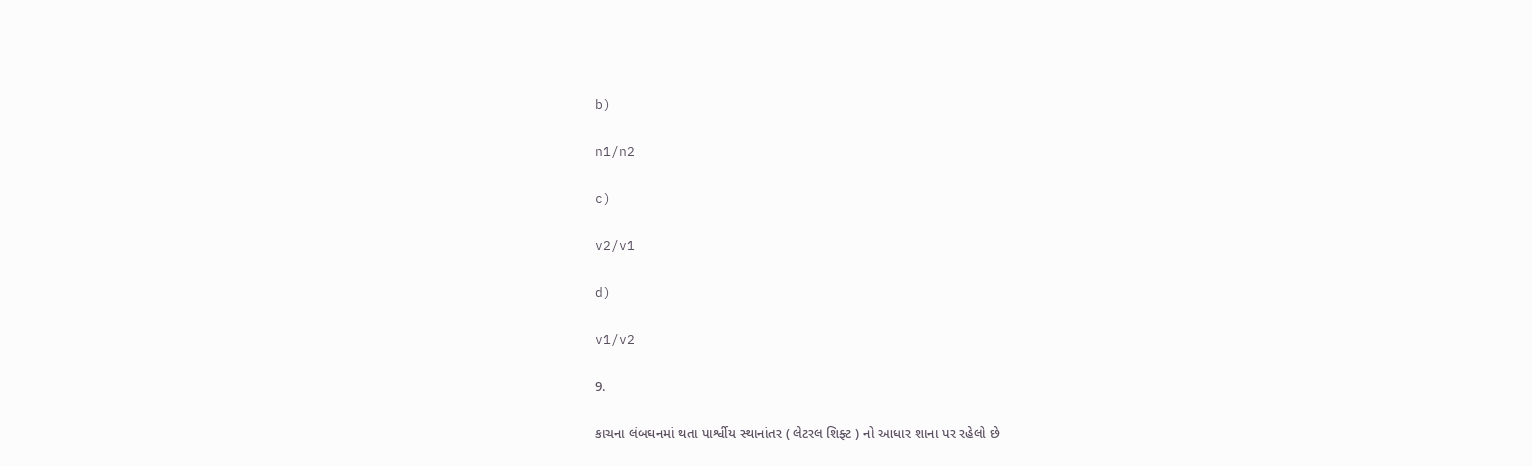b)

n1/n2

c)

v2/v1

d)

v1/v2

9.

કાચના લંબઘનમાં થતા પાર્શ્વીય સ્થાનાંતર ( લેટરલ શિફ્ટ ) નો આધાર શાના પર રહેલો છે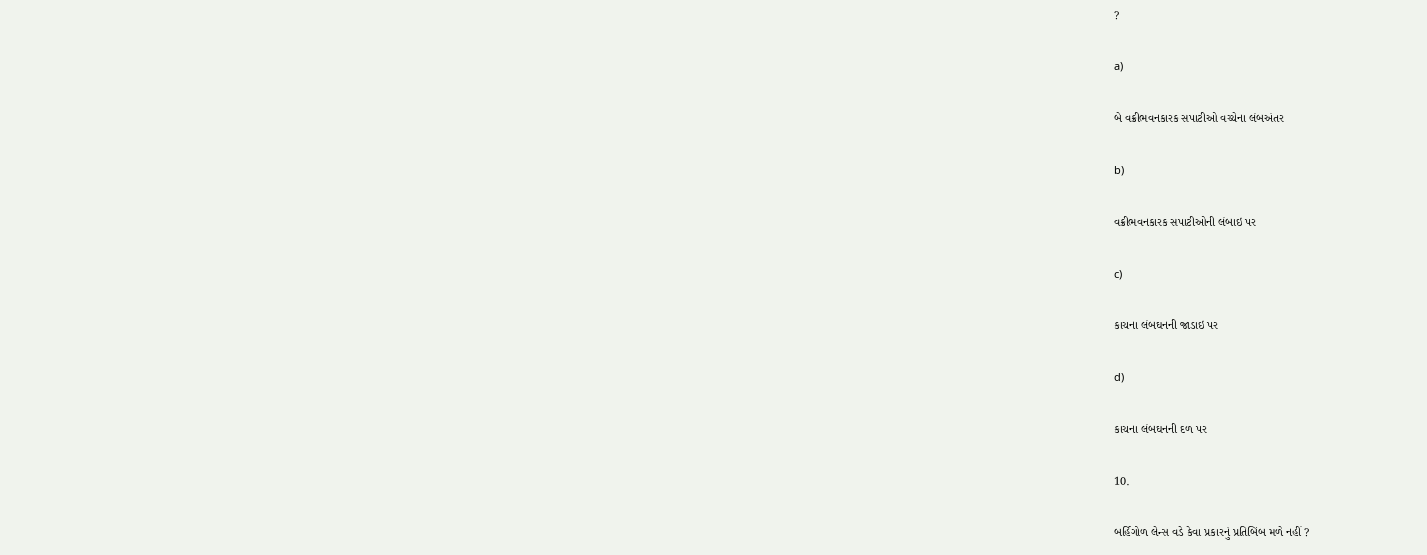?

a)

બે વક્રીભવનકારક સપાટીઓ વચ્ચેના લંબઅંતર

b)

વક્રીભવનકારક સપાટીઓની લંબાઇ પર

c)

કાચના લંબઘનની જાડાઇ પર

d)

કાચના લંબઘનની દળ પર

10.

બર્હિગોળ લેન્સ વડે કેવા પ્રકારનું પ્રતિબિંબ મળે નહીં ?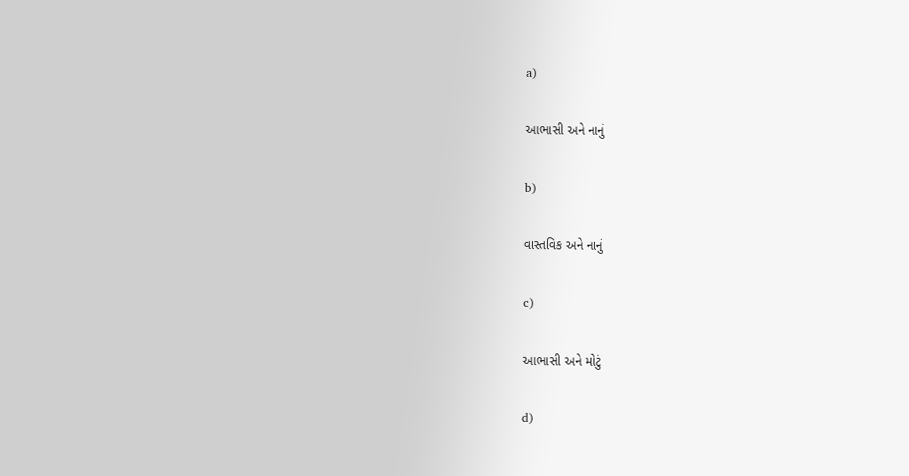a)

આભાસી અને નાનું

b)

વાસ્તવિક અને નાનું

c)

આભાસી અને મોટું

d)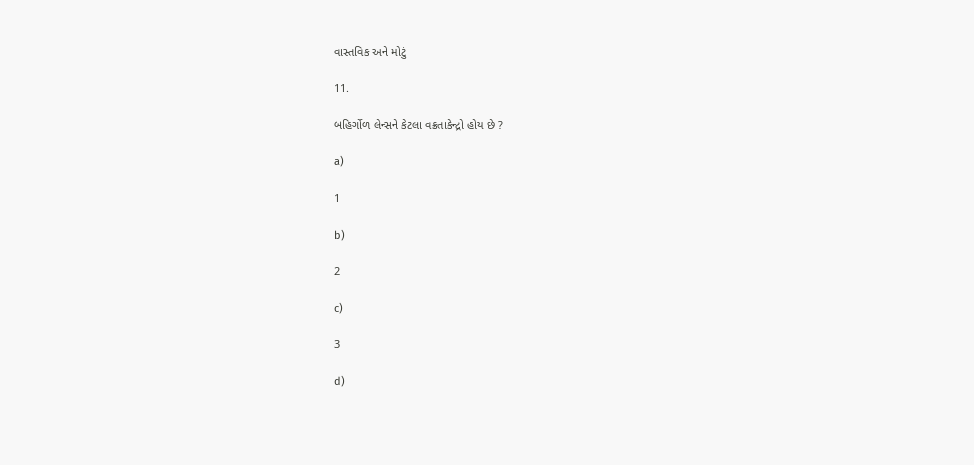વાસ્તવિક અને મોટું

11.

બહિર્ગોળ લેન્સને કેટલા વક્રતાકેન્દ્રો હોય છે ?

a)

1

b)

2

c)

3

d)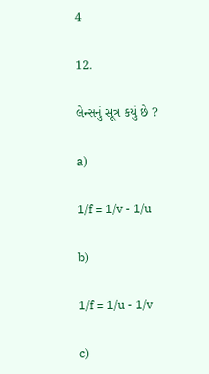4

12.

લેન્સનું સૂત્ર કયું છે ?

a)

1/f = 1/v - 1/u

b)

1/f = 1/u - 1/v

c)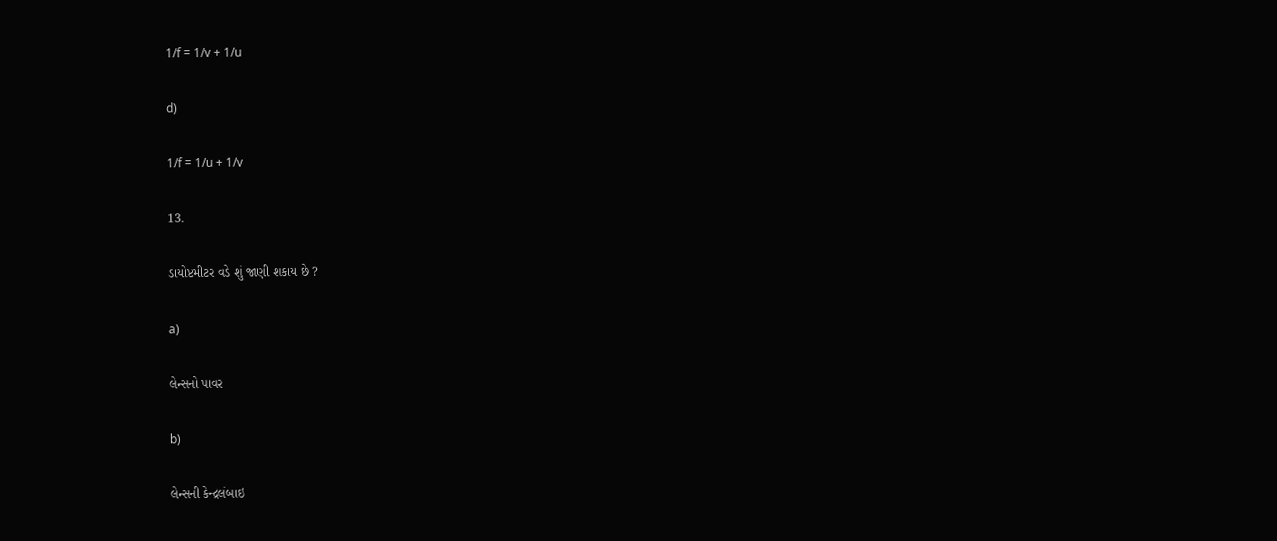1/f = 1/v + 1/u

d)

1/f = 1/u + 1/v

13.

ડાયોપ્ટમીટર વડે શું જાણી શકાય છે ?

a)

લેન્સનો પાવર

b)

લેન્સની કેન્દ્રલંબાઇ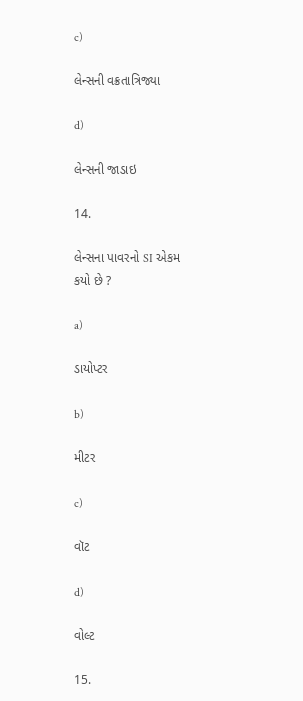c)

લેન્સની વક્રતાત્રિજ્યા

d)

લેન્સની જાડાઇ

14.

લેન્સના પાવરનો SI એકમ કયો છે ?

a)

ડાયોપ્ટર

b)

મીટર

c)

વૉટ

d)

વોલ્ટ

15.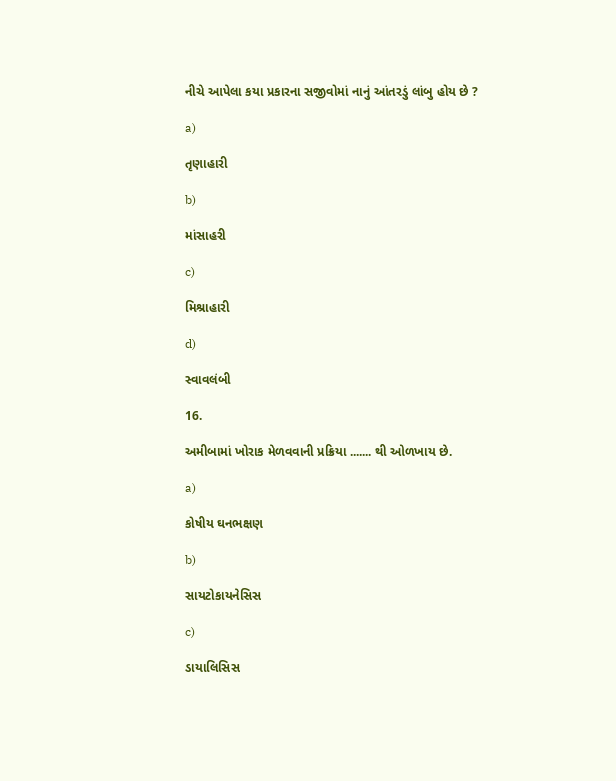નીચે આપેલા કયા પ્રકારના સજીવોમાં નાનું આંતરડું લાંબુ હોય છે ?

a)

તૃણાહારી

b)

માંસાહરી

c)

મિશ્રાહારી

d)

સ્વાવલંબી

16.

અમીબામાં ખોરાક મેળવવાની પ્રક્રિયા ....... થી ઓળખાય છે.

a)

કોષીય ઘનભક્ષણ

b)

સાયટોકાયનેસિસ

c)

ડાયાલિસિસ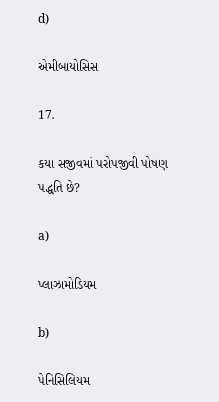d)

એમીબાયોસિસ

17.

કયા સજીવમાં પરોપજીવી પોષણ પદ્ધતિ છે?

a)

પ્લાઝામોડિયમ

b)

પેનિસિલિયમ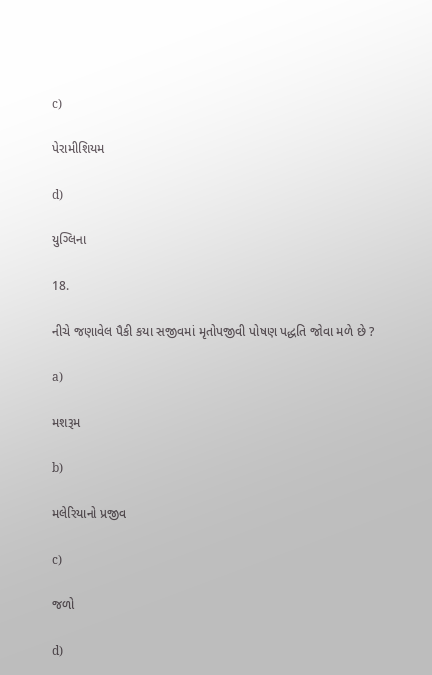c)

પેરામીશિયમ

d)

યુગ્લિના

18.

નીચે જણાવેલ પૈકી કયા સજીવમાં મૃતોપજીવી પોષણ પદ્ધતિ જોવા મળે છે ?

a)

મશરૂમ

b)

મલેરિયાનો પ્રજીવ

c)

જળો

d)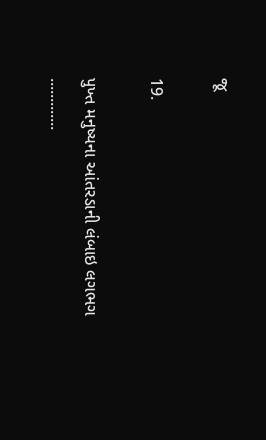જૂ

19.

પુખ્ત મનુષ્યના આંતરડાની લંબાઇ લગભગ .............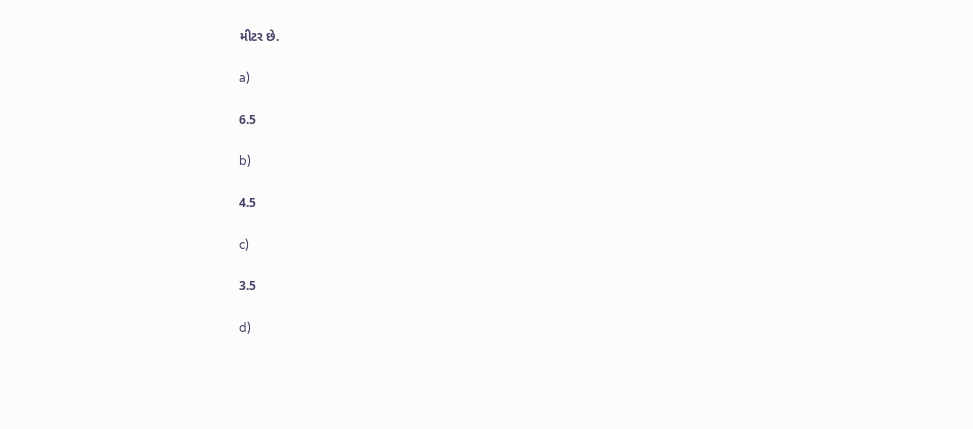મીટર છે.

a)

6.5

b)

4.5

c)

3.5

d)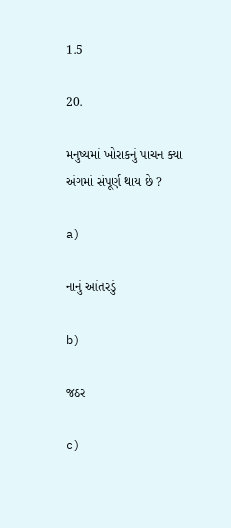1.5

20.

મનુષ્યમાં ખોરાકનું પાચન ક્યા અંગમાં સંપૂર્ણ થાય છે ?

a)

નાનું આંતરડું

b)

જઠર

c)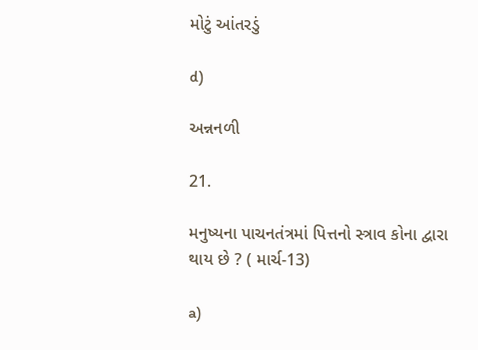મોટું આંતરડું

d)

અન્નનળી

21.

મનુષ્યના પાચનતંત્રમાં પિત્તનો સ્ત્રાવ કોના દ્વારા થાય છે ? ( માર્ચ-13)

a)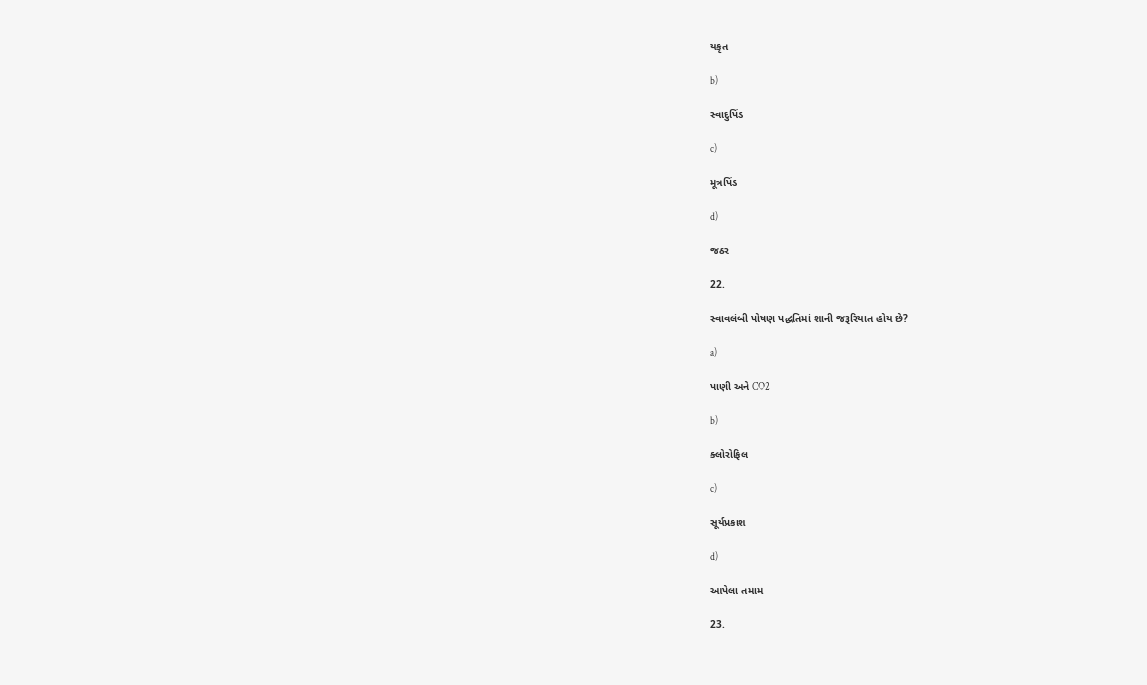યકૃત

b)

સ્વાદુપિંડ

c)

મૂત્રપિંડ

d)

જઠર

22.

સ્વાવલંબી પોષણ પદ્ધતિમાં શાની જરૂરિયાત હોય છે?

a)

પાણી અને CO2

b)

ક્લોરોફિલ

c)

સૂર્યપ્રકાશ

d)

આપેલા તમામ

23.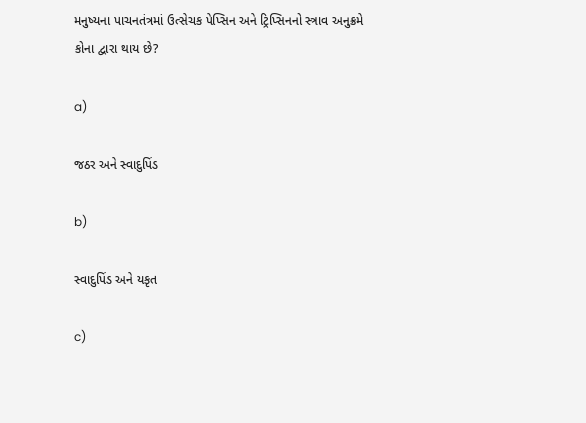મનુષ્યના પાચનતંત્રમાં ઉત્સેચક પેપ્સિન અને ટ્રિપ્સિનનો સ્ત્રાવ અનુક્રમે કોના દ્વારા થાય છે?

a)

જઠર અને સ્વાદુપિંડ

b)

સ્વાદુપિંડ અને યકૃત

c)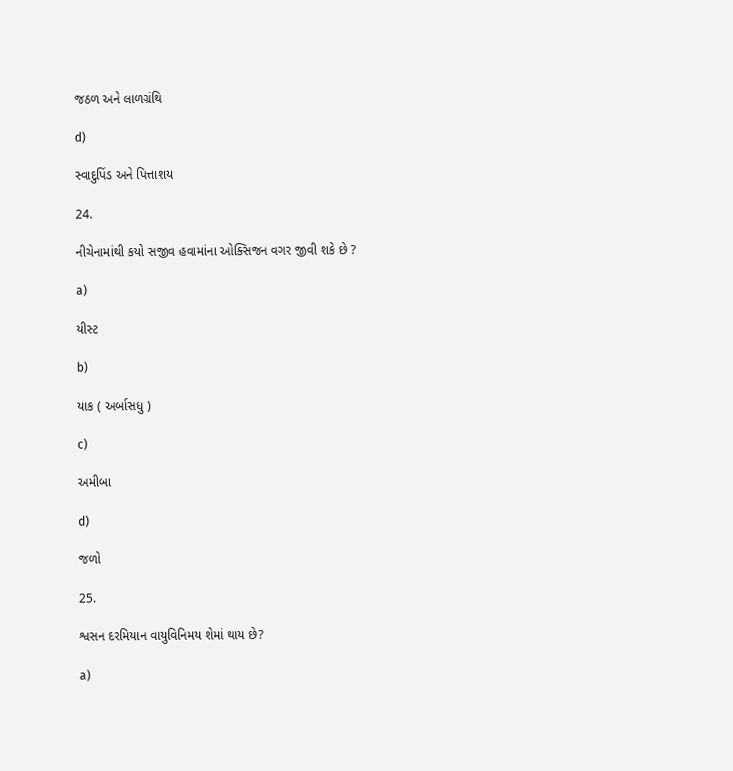જઠળ અને લાળગ્રંથિ

d)

સ્વાદુપિંડ અને પિત્તાશય

24.

નીચેનામાંથી કયો સજીવ હવામાંના ઓક્સિજન વગર જીવી શકે છે ?

a)

યીસ્ટ

b)

યાક ( અર્બાસધુ )

c)

અમીબા

d)

જળો

25.

શ્વસન દરમિયાન વાયુવિનિમય શેમાં થાય છે?

a)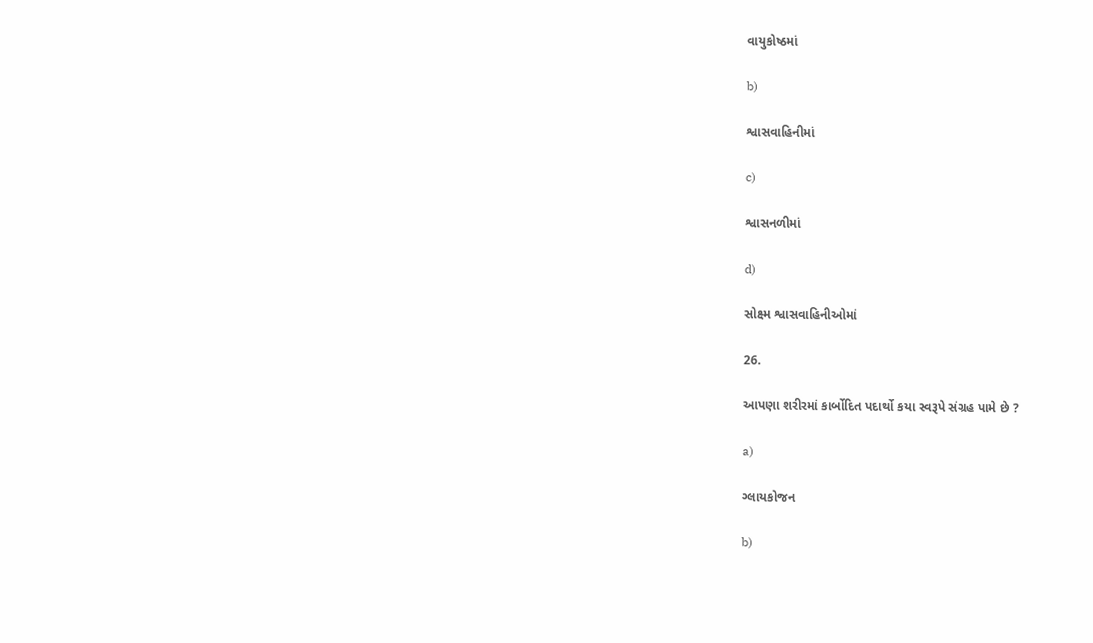વાયુકોષ્ઠમાં

b)

શ્વાસવાહિનીમાં

c)

શ્વાસનળીમાં

d)

સોક્ષ્મ શ્વાસવાહિનીઓમાં

26.

આપણા શરીરમાં કાર્બોદિત પદાર્થો કયા સ્વરૂપે સંગ્રહ પામે છે ?

a)

ગ્લાયકોજન

b)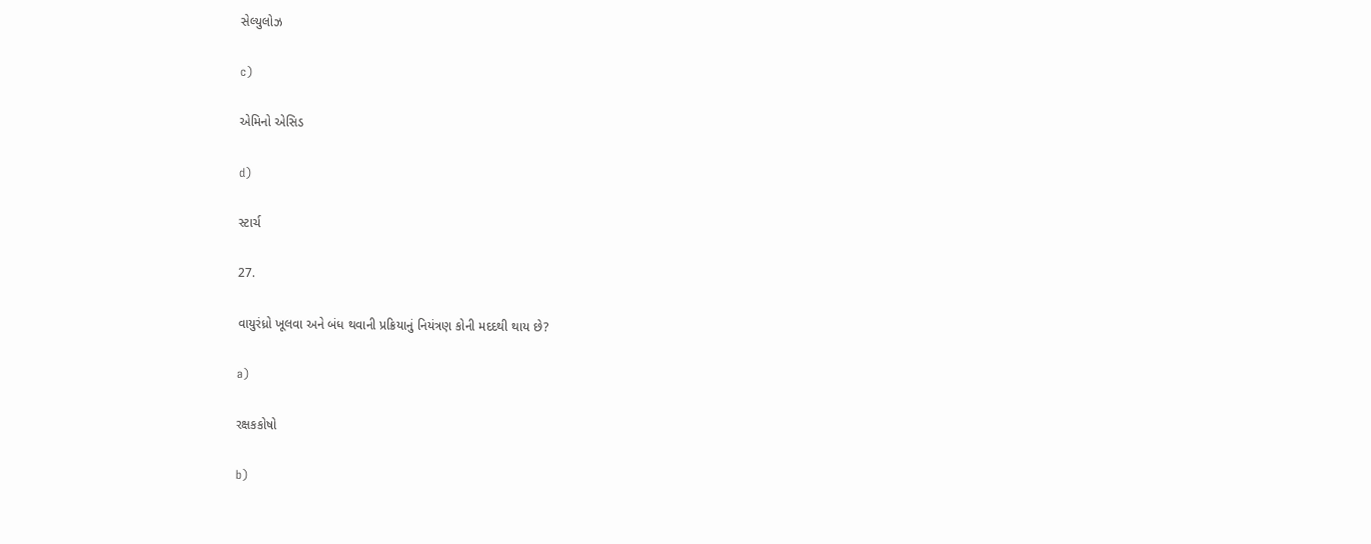સેલ્યુલોઝ

c)

એમિનો એસિડ

d)

સ્ટાર્ચ

27.

વાયુરંધ્રો ખૂલવા અને બંધ થવાની પ્રક્રિયાનું નિયંત્રણ કોની મદદથી થાય છે?

a)

રક્ષકકોષો

b)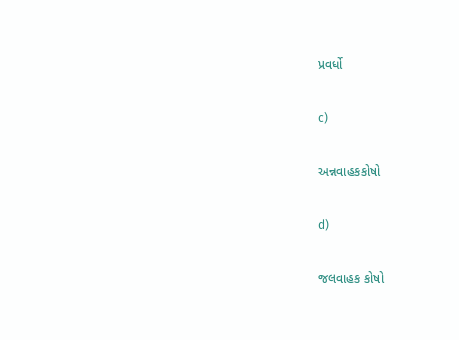પ્રવર્ધો

c)

અન્નવાહકકોષો

d)

જલવાહક કોષો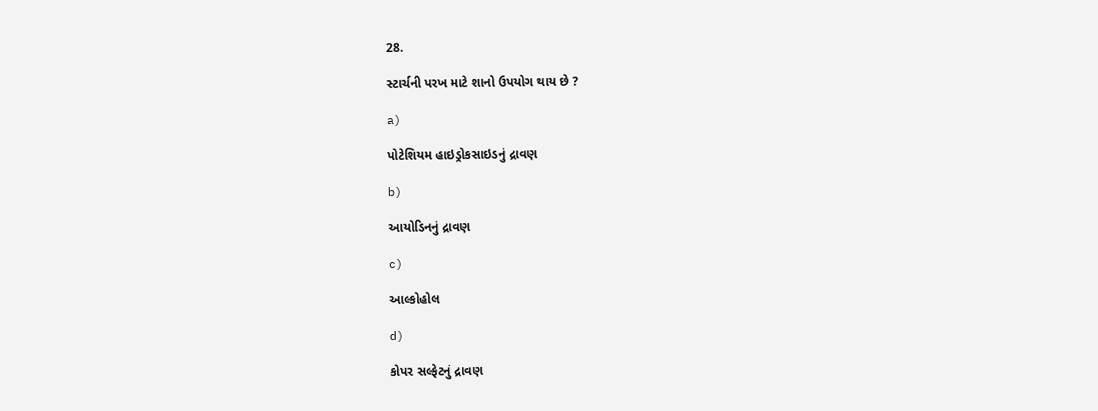28.

સ્ટાર્ચની પરખ માટે શાનો ઉપયોગ થાય છે ?

a)

પોટેશિયમ હાઇડ્રોકસાઇડનું દ્રાવણ

b)

આયોડિનનું દ્રાવણ

c)

આલ્કોહોલ

d)

કોપર સલ્ફેટનું દ્રાવણ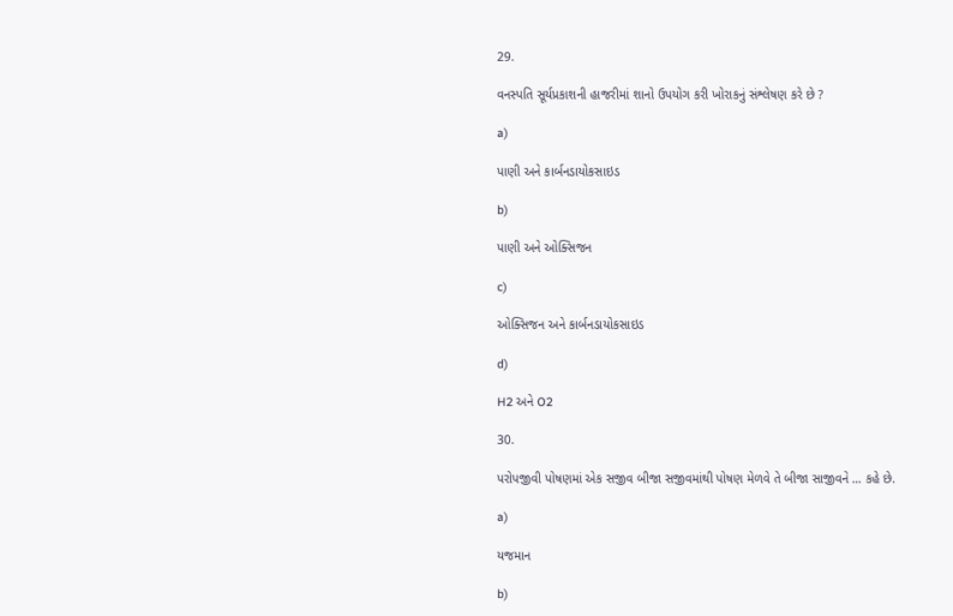29.

વનસ્પતિ સૂર્યપ્રકાશની હાજરીમાં શાનો ઉપયોગ કરી ખોરાકનું સંશ્લેષણ કરે છે ?

a)

પાણી અને કાર્બનડાયોકસાઇડ

b)

પાણી અને ઓક્સિજન

c)

ઓક્સિજન અને કાર્બનડાયોકસાઇડ

d)

H2 અને O2

30.

પરોપજીવી પોષણમાં એક સજીવ બીજા સજીવમાંથી પોષણ મેળવે તે બીજા સાજીવને ... કહે છે.

a)

યજમાન

b)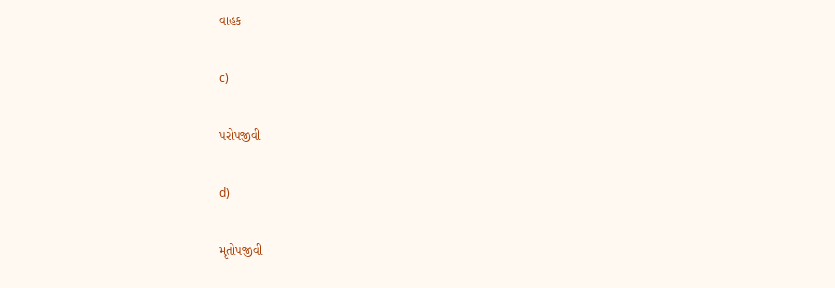વાહક

c)

પરોપજીવી

d)

મૃતોપજીવી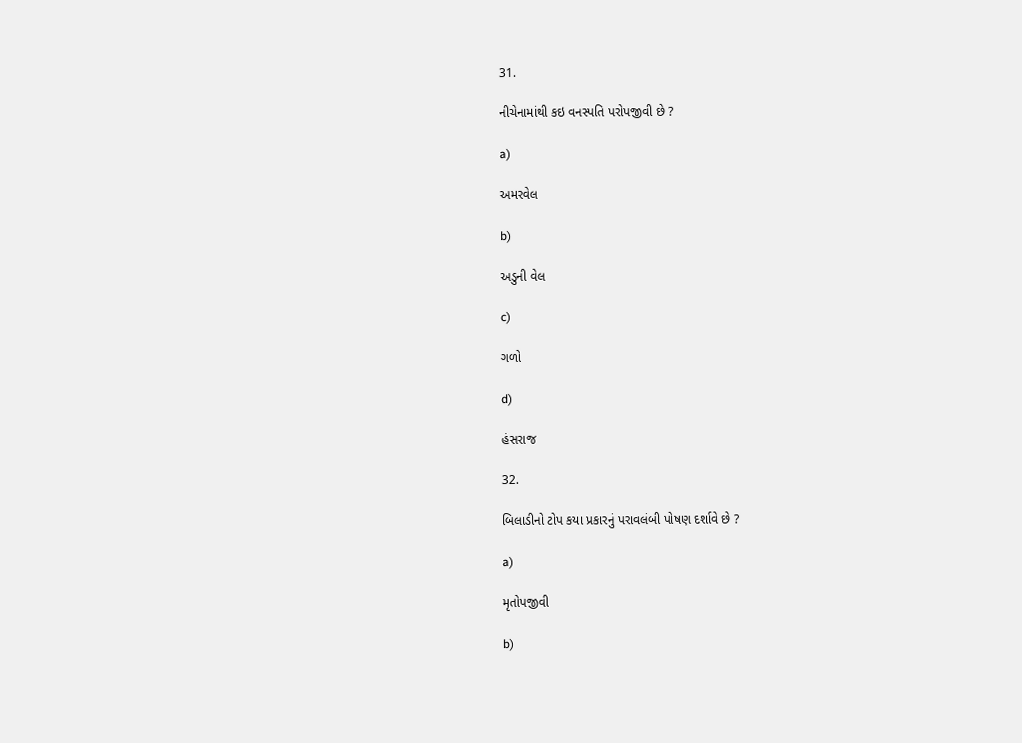31.

નીચેનામાંથી કઇ વનસ્પતિ પરોપજીવી છે ?

a)

અમરવેલ

b)

અડુની વેલ

c)

ગળો

d)

હંસરાજ

32.

બિલાડીનો ટોપ કયા પ્રકારનું પરાવલંબી પોષણ દર્શાવે છે ?

a)

મૃતોપજીવી

b)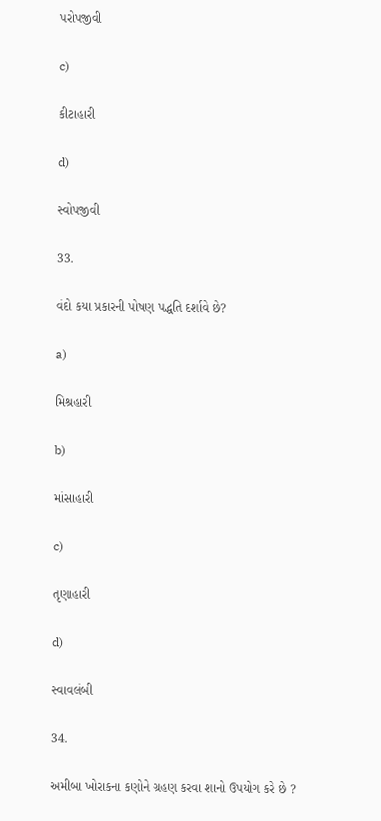પરોપજીવી

c)

કીટાહારી

d)

સ્વોપજીવી

33.

વંદો કયા પ્રકારની પોષણ પદ્ધતિ દર્શાવે છે?

a)

મિશ્રહારી

b)

માંસાહારી

c)

તૃણાહારી

d)

સ્વાવલંબી

34.

અમીબા ખોરાકના કણોને ગ્રહણ કરવા શાનો ઉપયોગ કરે છે ?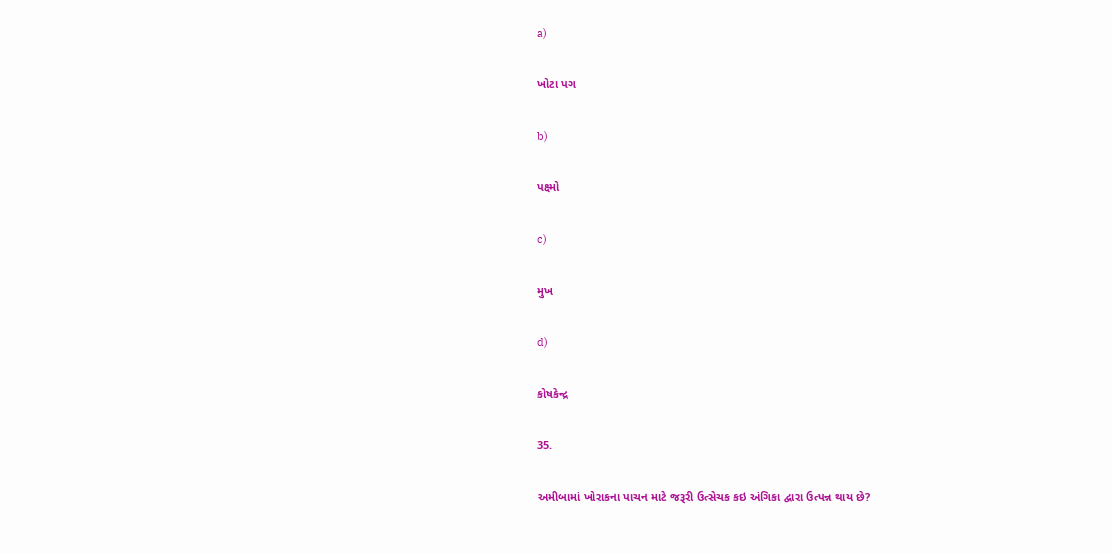a)

ખોટા પગ

b)

પક્ષ્મો

c)

મુખ

d)

કોષકેન્દ્ર

35.

અમીબામાં ખોરાકના પાચન માટે જરૂરી ઉત્સેચક કઇ અંગિકા દ્વારા ઉત્પન્ન થાય છે?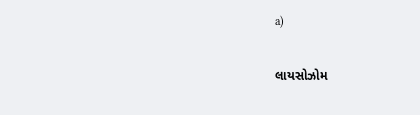a)

લાયસોઝોમ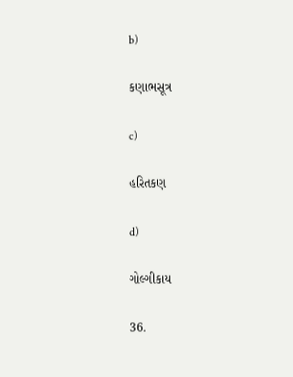b)

કણાભસૂત્ર

c)

હરિતકણ

d)

ગોલ્ગીકાય

36.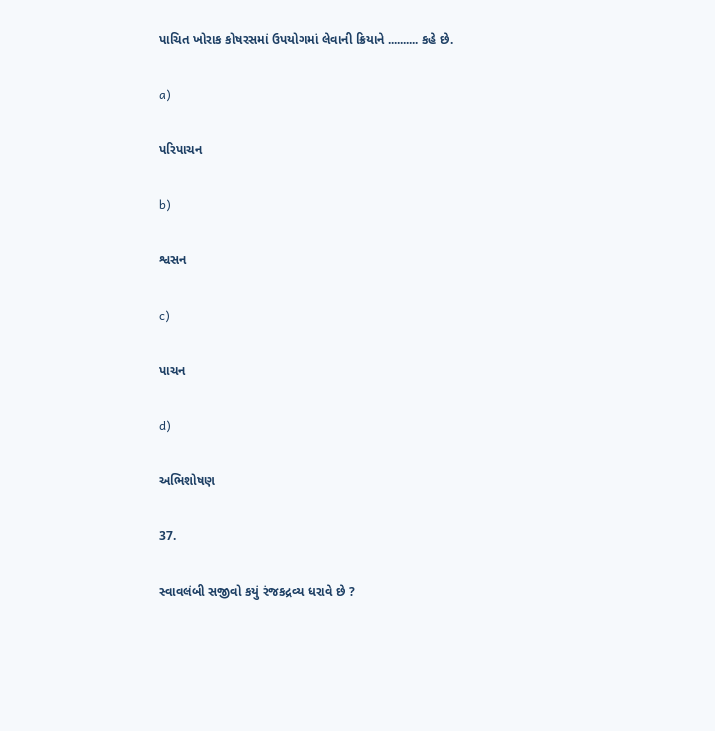પાચિત ખોરાક કોષરસમાં ઉપયોગમાં લેવાની ક્રિયાને .......... કહે છે.

a)

પરિપાચન

b)

શ્વસન

c)

પાચન

d)

અભિશોષણ

37.

સ્વાવલંબી સજીવો કયું રંજકદ્રવ્ય ધરાવે છે ?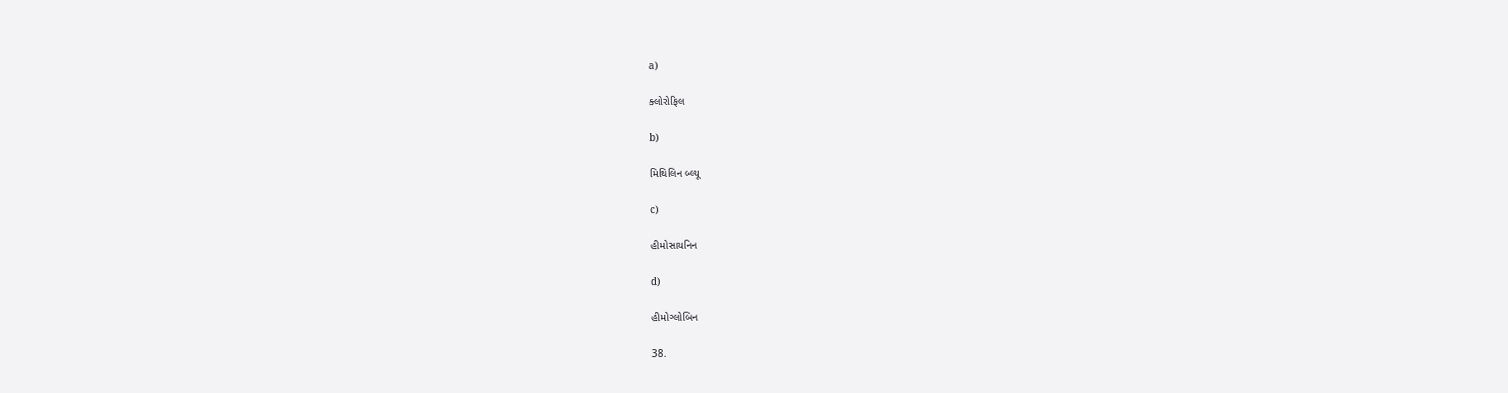a)

ક્લોરોફિલ

b)

મિથિલિન બ્લ્યૂ

c)

હીમોસાયનિન

d)

હીમોગ્લોબિન

38.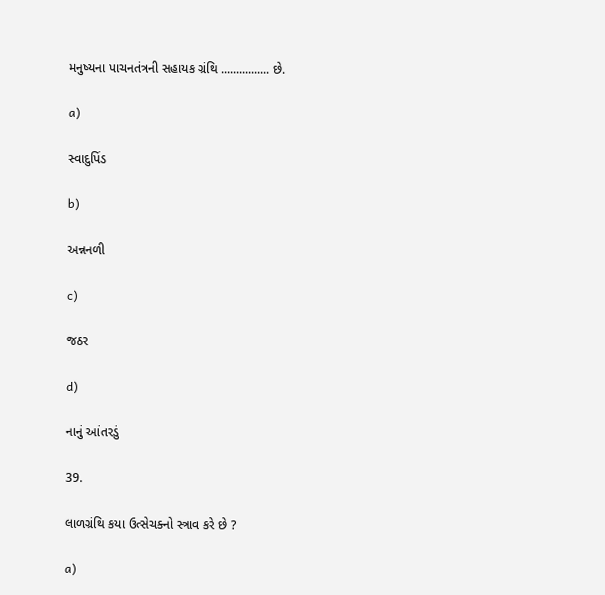મનુષ્યના પાચનતંત્રની સહાયક ગ્રંથિ ................ છે.

a)

સ્વાદુપિંડ

b)

અન્નનળી

c)

જઠર

d)

નાનું આંતરડું

39.

લાળગ્રંથિ કયા ઉત્સેચક્નો સ્ત્રાવ કરે છે ?

a)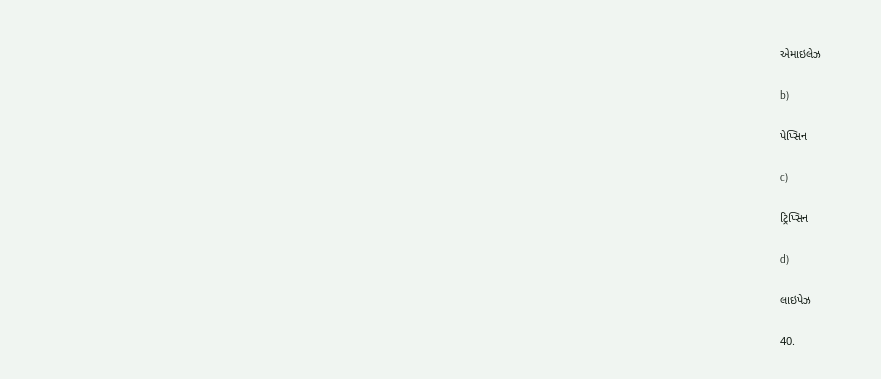એમાઇલેઝ

b)

પેપ્સિન

c)

ટ્રિપ્સિન

d)

લાઇપેઝ

40.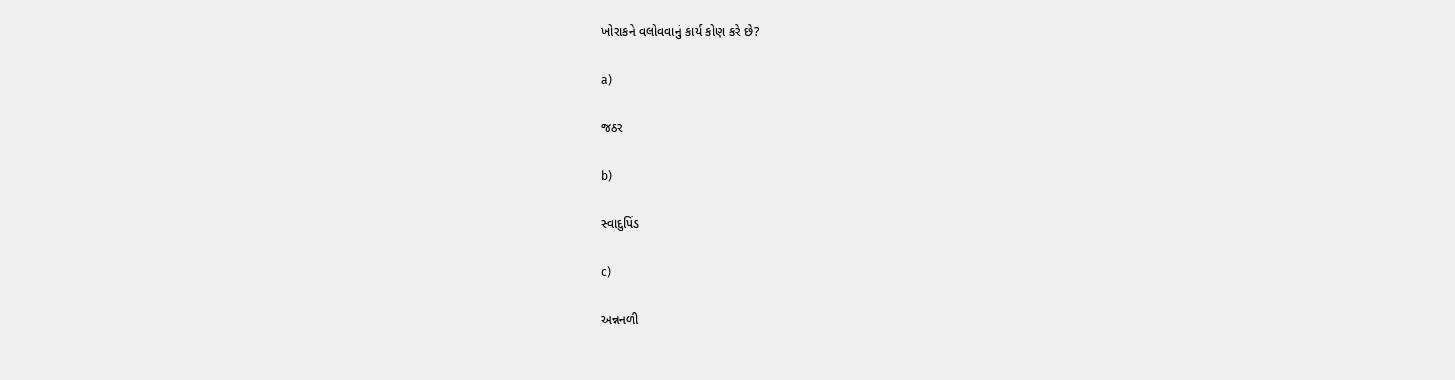ખોરાકને વલોવવાનું કાર્ય કોણ કરે છે?

a)

જઠર

b)

સ્વાદુપિંડ

c)

અન્નનળી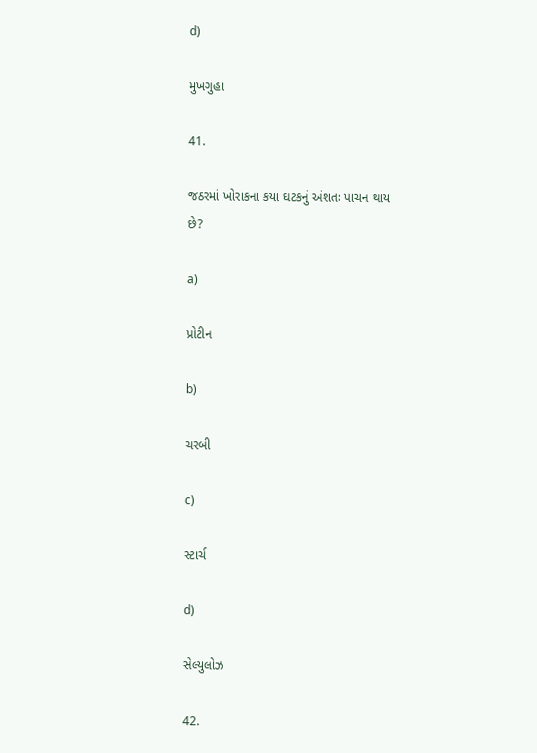d)

મુખગુહા

41.

જઠરમાં ખોરાકના કયા ઘટકનું અંશતઃ પાચન થાય છે?

a)

પ્રોટીન

b)

ચરબી

c)

સ્ટાર્ચ

d)

સેલ્યુલોઝ

42.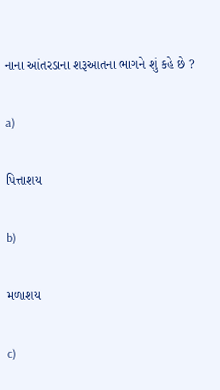નાના આંતરડાના શરૂઆતના ભાગને શું કહે છે ?

a)

પિત્તાશય

b)

મળાશય

c)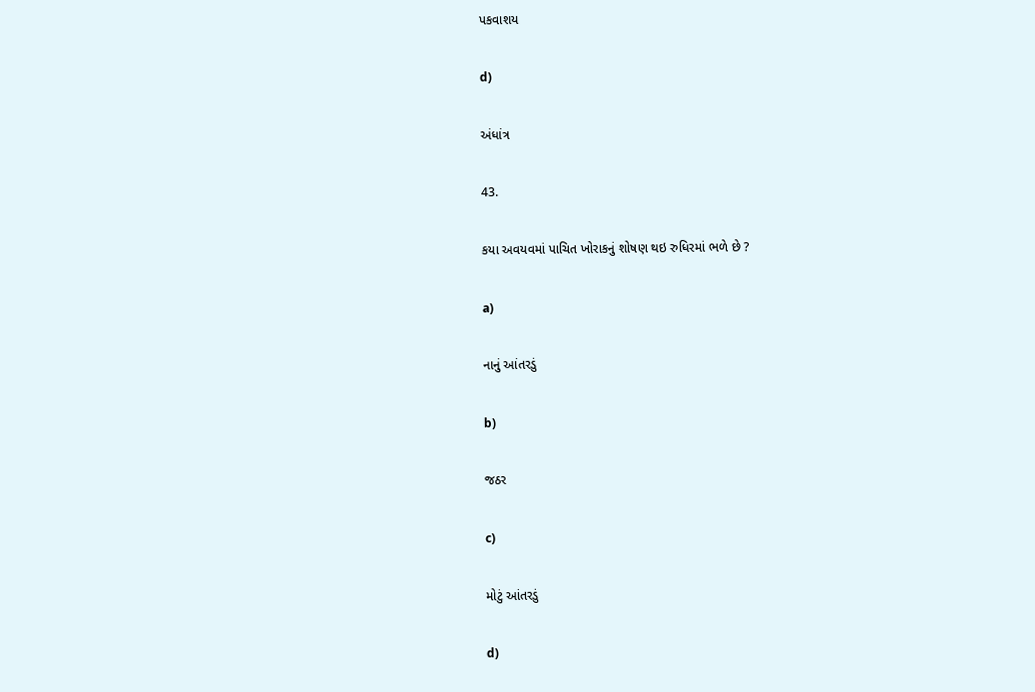પકવાશય

d)

અંધાંત્ર

43.

કયા અવયવમાં પાચિત ખોરાકનું શોષણ થઇ રુધિરમાં ભળે છે ?

a)

નાનું આંતરડું

b)

જઠર

c)

મોટું આંતરડું

d)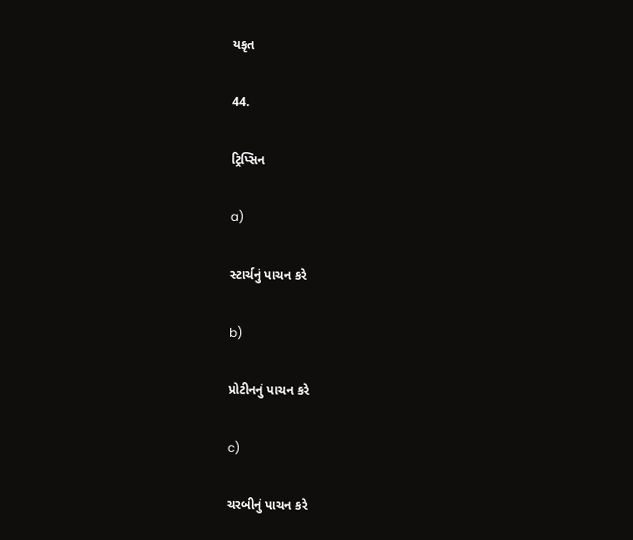યકૃત

44.

ટ્રિપ્સિન

a)

સ્ટાર્ચનું પાચન કરે

b)

પ્રોટીનનું પાચન કરે

c)

ચરબીનું પાચન કરે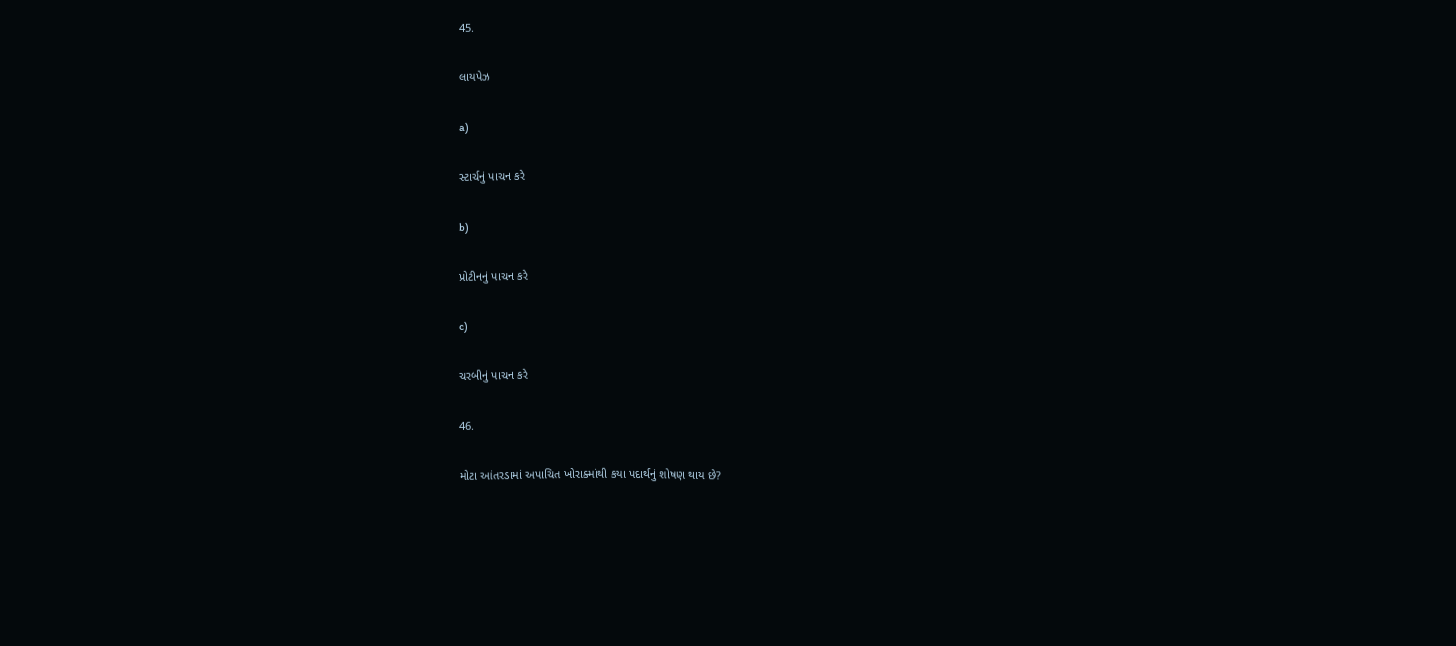45.

લાયપેઝ

a)

સ્ટાર્ચનું પાચન કરે

b)

પ્રોટીનનું પાચન કરે

c)

ચરબીનું પાચન કરે

46.

મોટા આંતરડામાં અપાચિત ખોરાક્માંથી કયા પદાર્થનું શોષણ થાય છે?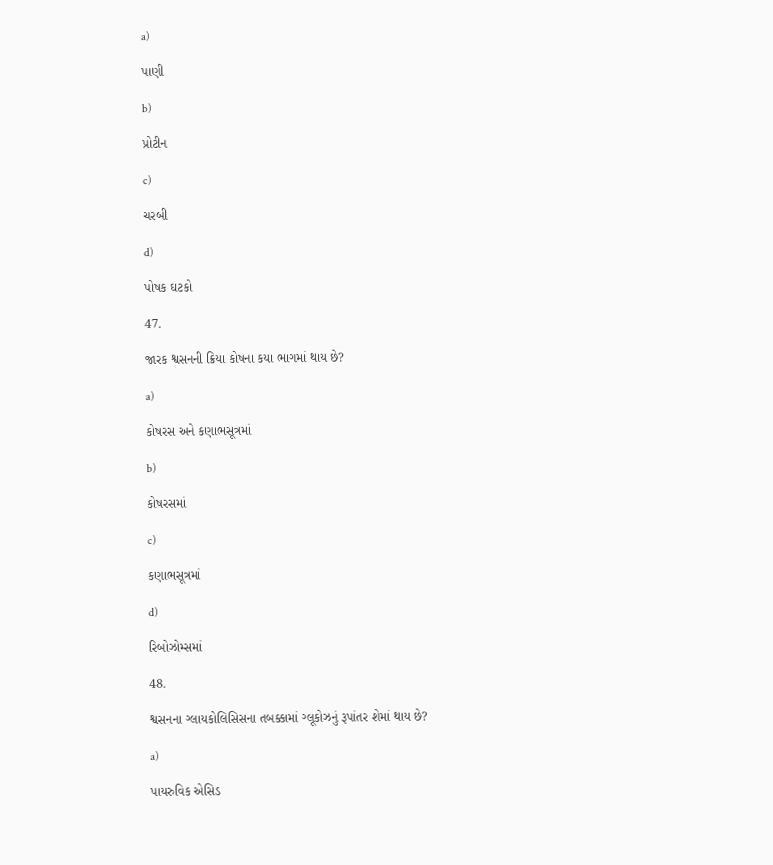a)

પાણી

b)

પ્રોટીન

c)

ચરબી

d)

પોષક ઘટકો

47.

જારક શ્વસનની ક્રિયા કોષના કયા ભાગમાં થાય છે?

a)

કોષરસ અને કણાભસૂત્રમાં

b)

કોષરસમાં

c)

કણાભસૂત્રમાં

d)

રિબોઝોમ્સમાં

48.

શ્વસનના ગ્લાયકોલિસિસના તબક્કામાં ગ્લૂકોઝનું રૂપાંતર શેમાં થાય છે?

a)

પાયરુવિક એસિડ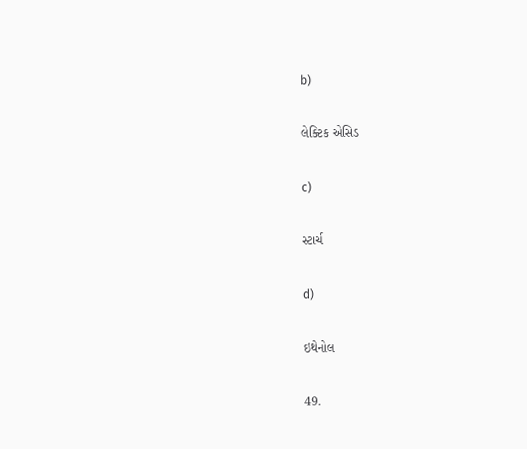b)

લેક્ટિક એસિડ

c)

સ્ટાર્ચ

d)

ઇથેનોલ

49.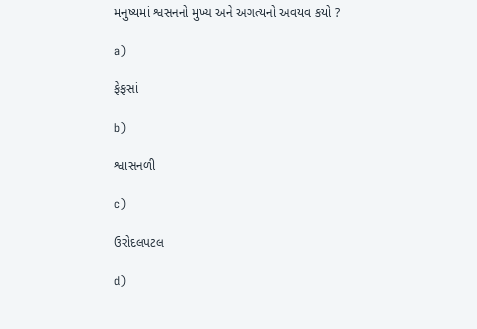મનુષ્યમાં શ્વસનનો મુખ્ય અને અગત્યનો અવયવ કયો ?

a)

ફેફસાં

b)

શ્વાસનળી

c)

ઉરોદલપટલ

d)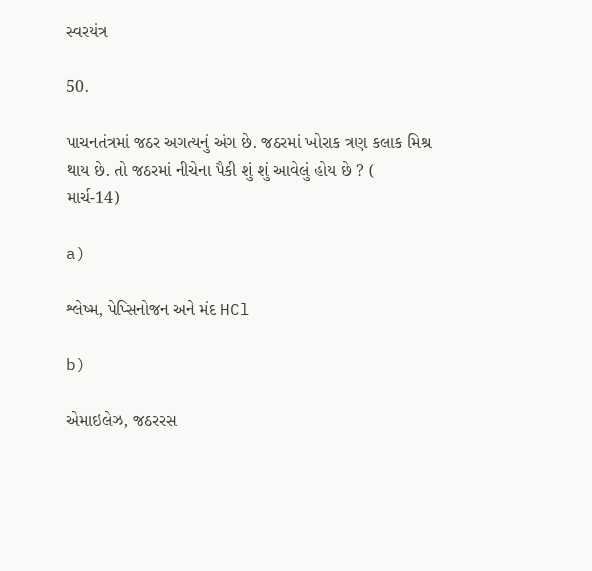સ્વરયંત્ર

50.

પાચનતંત્રમાં જઠર અગત્યનું અંગ છે. જઠરમાં ખોરાક ત્રણ કલાક મિશ્ર થાય છે. તો જઠરમાં નીચેના પૈકી શું શું આવેલું હોય છે ? ( માર્ચ-14)

a)

શ્લેષ્મ, પેપ્સિનોજન અને મંદ HCl

b)

એમાઇલેઝ, જઠરરસ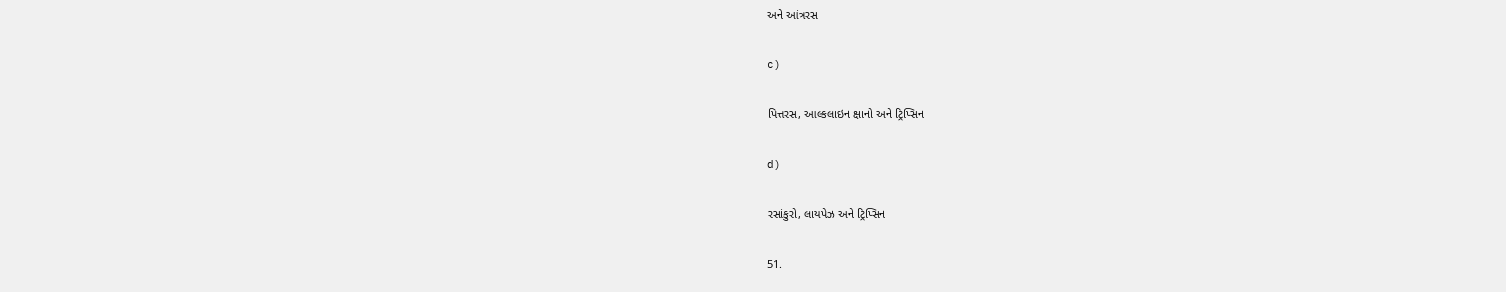અને આંત્રરસ

c)

પિત્તરસ, આલ્કલાઇન ક્ષાનો અને ટ્રિપ્સિન

d)

રસાંકુરો, લાયપેઝ અને ટ્રિપ્સિન

51.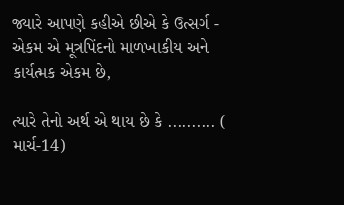જ્યારે આપણે કહીએ છીએ કે ઉત્સર્ગ - એકમ એ મૂત્રપિંદનો માળખાકીય અને કાર્યત્મક એકમ છે,

ત્યારે તેનો અર્થ એ થાય છે કે .......... ( માર્ચ-14)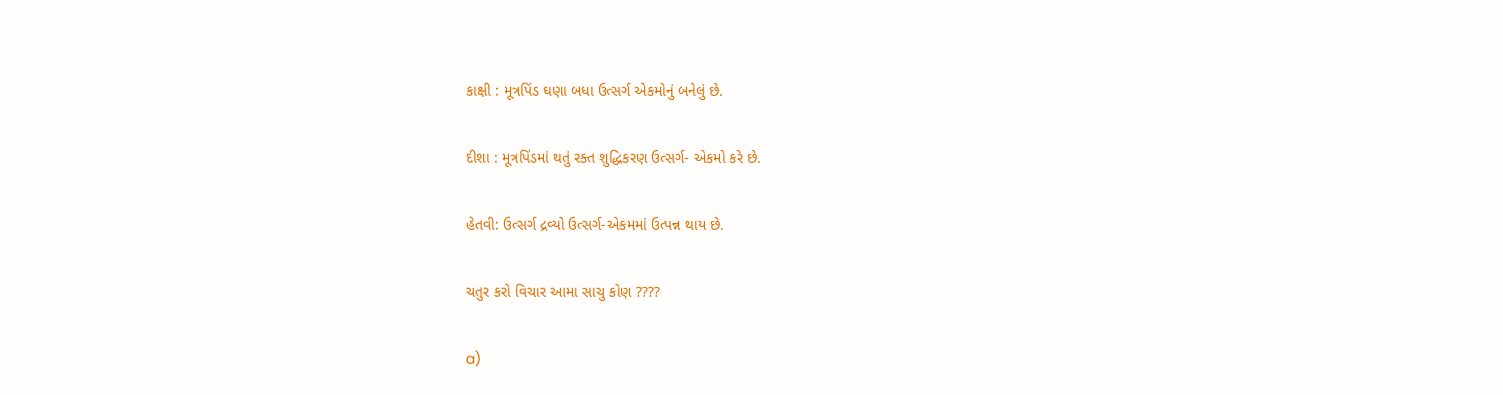કાક્ષી : મૂત્રપિંડ ઘણા બધા ઉત્સર્ગ એકમોનું બનેલું છે.

દીશા : મૂત્રપિંડમાં થતું રક્ત શુદ્ધિકરણ ઉત્સર્ગ- એકમો કરે છે.

હેતવી: ઉત્સર્ગ દ્રવ્યો ઉત્સર્ગ-એકમમાં ઉત્પન્ન થાય છે.

ચતુર કરો વિચાર આમા સાચુ કોણ ????

a)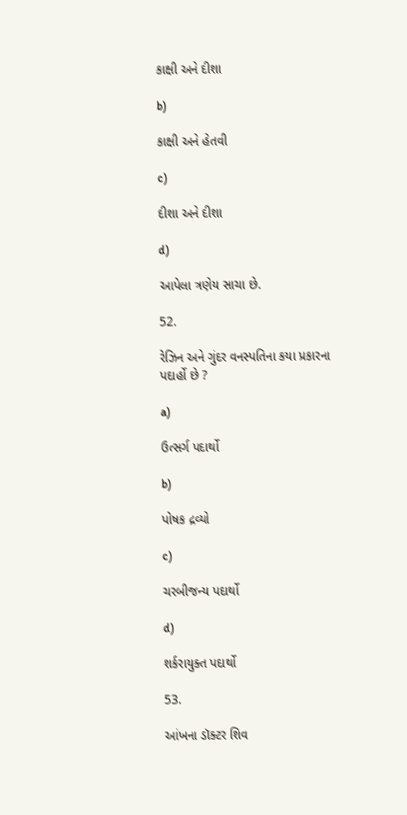કાક્ષી અને દીશા

b)

કાક્ષી અને હેતવી

c)

દીશા અને દીશા

d)

આપેલા ત્રણેય સાચા છે.

52.

રેઝિન અને ગુંદર વનસ્પતિના કયા પ્રકારના પદાર્હો છે ?

a)

ઉત્સર્ગ પદાર્થો

b)

પોષક દ્રવ્યો

c)

ચરબીજન્ય પદાર્થો

d)

શર્કરાયુક્ત પદાર્થો

53.

આંખના ડૉક્ટર શિવ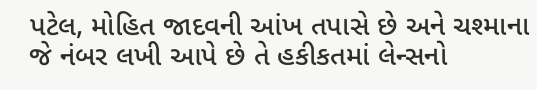પટેલ, મોહિત જાદવની આંખ તપાસે છે અને ચશ્માના જે નંબર લખી આપે છે તે હકીકતમાં લેન્સનો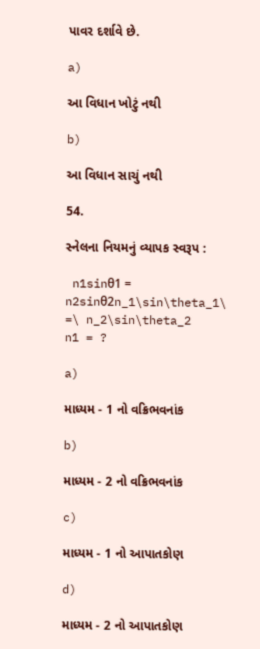પાવર દર્શાવે છે.

a)

આ વિધાન ખોટું નથી

b)

આ વિધાન સાચું નથી

54.

સ્નેલના નિયમનું વ્યાપક સ્વરૂપ :

 n1sinθ1 = n2sinθ2n_1\sin\theta_1\ =\ n_2\sin\theta_2
n1 = ?

a)

માધ્યમ - 1 નો વક્રિભવનાંક

b)

માધ્યમ - 2 નો વક્રિભવનાંક

c)

માધ્યમ - 1 નો આપાતકોણ

d)

માધ્યમ - 2 નો આપાતકોણ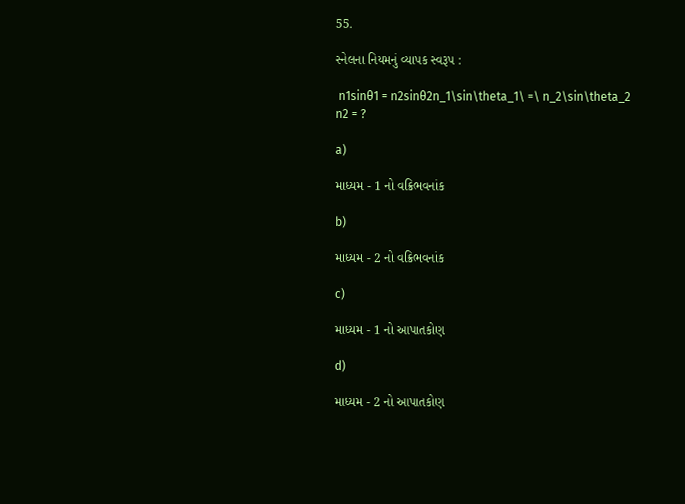55.

સ્નેલના નિયમનું વ્યાપક સ્વરૂપ :

 n1sinθ1 = n2sinθ2n_1\sin\theta_1\ =\ n_2\sin\theta_2
n2 = ?

a)

માધ્યમ - 1 નો વક્રિભવનાંક

b)

માધ્યમ - 2 નો વક્રિભવનાંક

c)

માધ્યમ - 1 નો આપાતકોણ

d)

માધ્યમ - 2 નો આપાતકોણ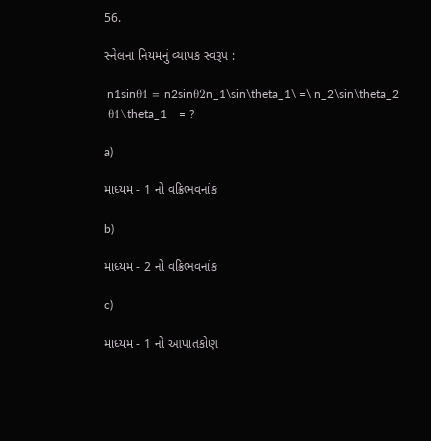56.

સ્નેલના નિયમનું વ્યાપક સ્વરૂપ :

 n1sinθ1 = n2sinθ2n_1\sin\theta_1\ =\ n_2\sin\theta_2
 θ1\theta_1    = ?

a)

માધ્યમ - 1 નો વક્રિભવનાંક

b)

માધ્યમ - 2 નો વક્રિભવનાંક

c)

માધ્યમ - 1 નો આપાતકોણ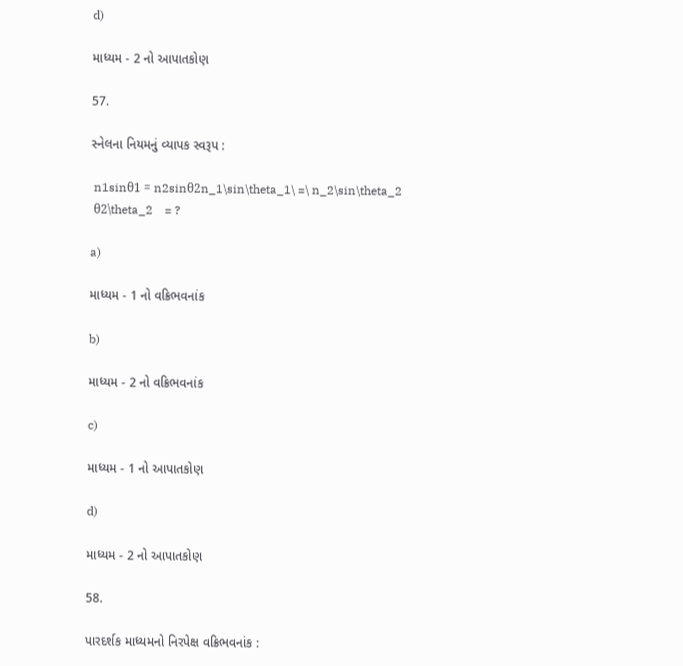d)

માધ્યમ - 2 નો આપાતકોણ

57.

સ્નેલના નિયમનું વ્યાપક સ્વરૂપ :

 n1sinθ1 = n2sinθ2n_1\sin\theta_1\ =\ n_2\sin\theta_2
 θ2\theta_2    = ?

a)

માધ્યમ - 1 નો વક્રિભવનાંક

b)

માધ્યમ - 2 નો વક્રિભવનાંક

c)

માધ્યમ - 1 નો આપાતકોણ

d)

માધ્યમ - 2 નો આપાતકોણ

58.

પારદર્શક માધ્યમનો નિરપેક્ષ વક્રિભવનાંક :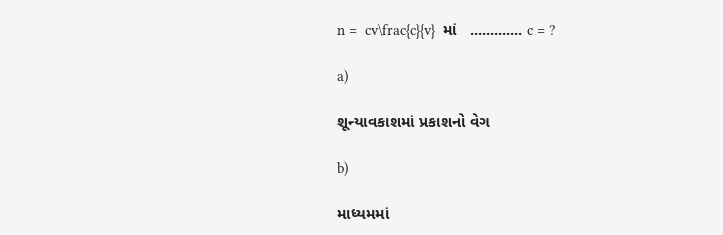n =  cv\frac{c}{v}  માં   ............. c = ?

a)

શૂન્યાવકાશમાં પ્રકાશનો વેગ

b)

માધ્યમમાં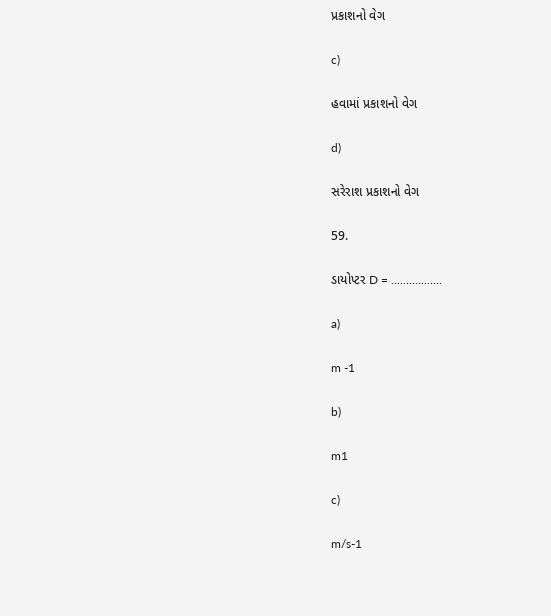પ્રકાશનો વેગ

c)

હવામાં પ્રકાશનો વેગ

d)

સરેરાશ પ્રકાશનો વેગ

59.

ડાયોપ્ટર D = .................

a)

m -1

b)

m1

c)

m/s-1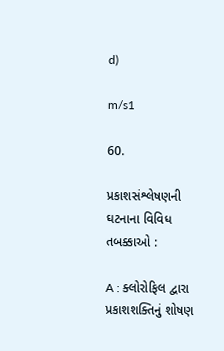d)

m/s1

60.

પ્રકાશસંશ્લેષણની ઘટનાના વિવિધ તબક્કાઓ :

A : ક્લોરોફિલ દ્વારા પ્રકાશશક્તિનું શોષણ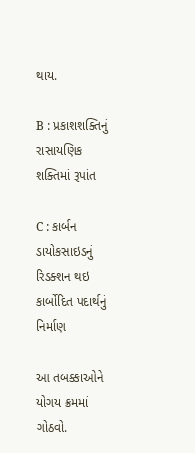થાય.

B : પ્રકાશશક્તિનું રાસાયણિક શક્તિમાં રૂપાંત

C : કાર્બન ડાયોકસાઇડનું રિડક્શન થઇ કાર્બોદિત પદાર્થનું નિર્માણ

આ તબક્કાઓને યોગય ક્રમમાં ગોઠવો.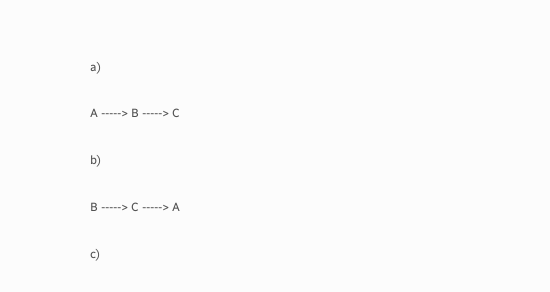a)

A -----> B -----> C

b)

B -----> C -----> A

c)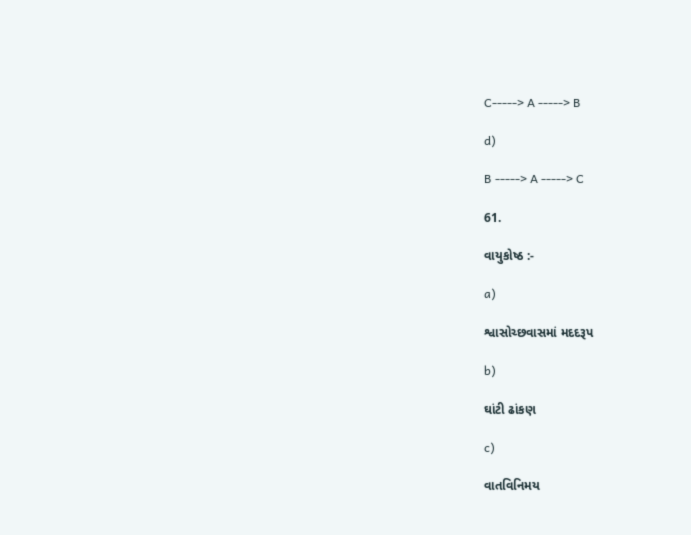C-----> A -----> B

d)

B -----> A -----> C

61.

વાયુકોષ્ઠ :-

a)

શ્વાસોચ્છવાસમાં મદદરૂપ

b)

ઘાંટી ઢાંકણ

c)

વાતવિનિમય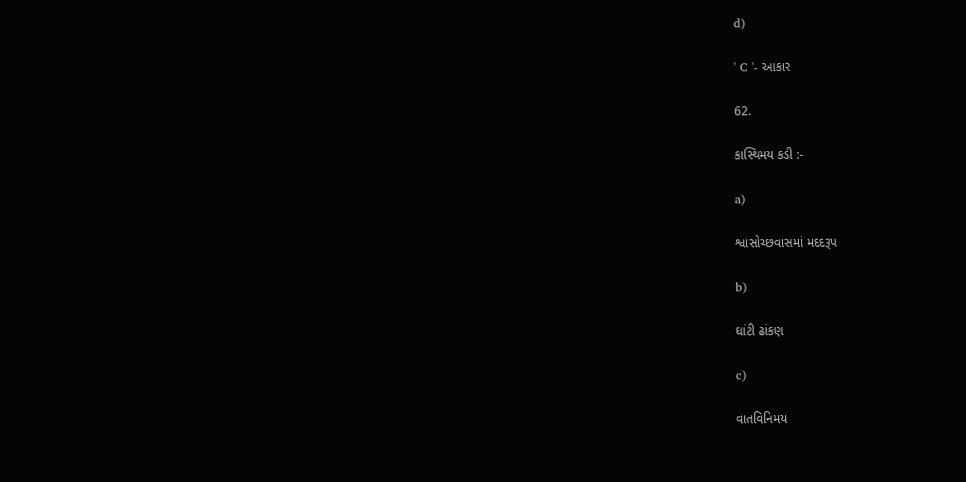d)

' C '- આકાર

62.

કાસ્થિમય કડી :-

a)

શ્વાસોચ્છવાસમાં મદદરૂપ

b)

ઘાંટી ઢાંકણ

c)

વાતવિનિમય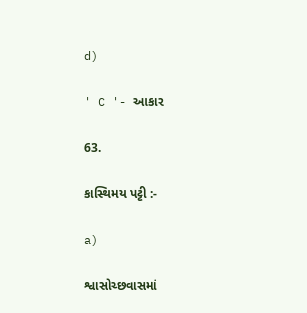d)

' C '- આકાર

63.

કાસ્થિમય પટ્ટી :-

a)

શ્વાસોચ્છવાસમાં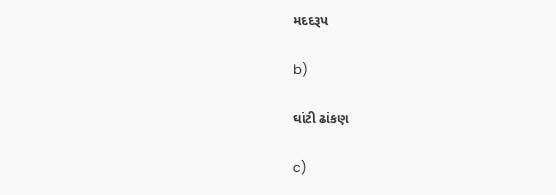મદદરૂપ

b)

ઘાંટી ઢાંકણ

c)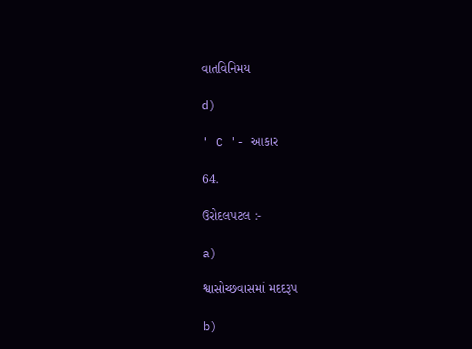વાતવિનિમય

d)

' C '- આકાર

64.

ઉરોદલપટલ :-

a)

શ્વાસોચ્છવાસમાં મદદરૂપ

b)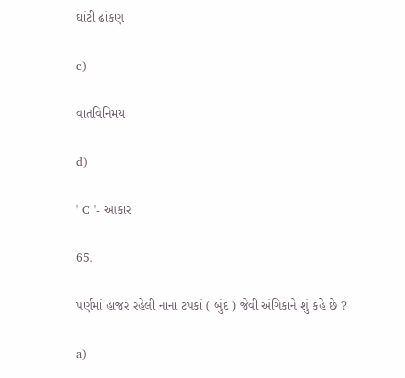ઘાંટી ઢાંકણ

c)

વાતવિનિમય

d)

' C '- આકાર

65.

પર્ણમાં હાજર રહેલી નાના ટપકાં ( બુંદ ) જેવી અંગિકાને શું કહે છે ?

a)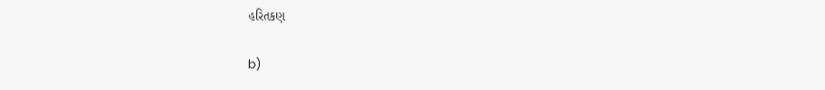હરિતકણ

b)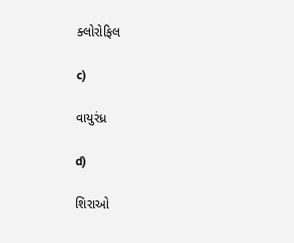ક્લોરોફિલ

c)

વાયુરંધ્ર

d)

શિરાઓ